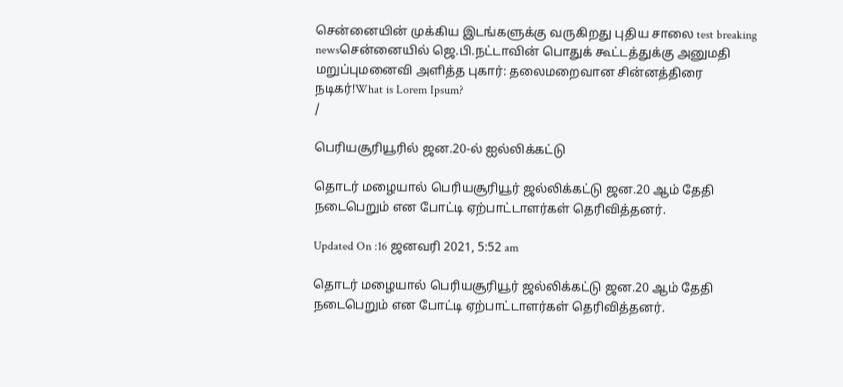சென்னையின் முக்கிய இடங்களுக்கு வருகிறது புதிய சாலை test breaking newsசென்னையில் ஜெ.பி.நட்டாவின் பொதுக் கூட்டத்துக்கு அனுமதி மறுப்புமனைவி அளித்த புகார்: தலைமறைவான சின்னத்திரை நடிகர்!What is Lorem Ipsum?
/

பெரியசூரியூரில் ஜன.20-ல் ஐல்லிக்கட்டு

தொடர் மழையால் பெரியசூரியூர் ஜல்லிக்கட்டு ஜன.20 ஆம் தேதி நடைபெறும் என போட்டி ஏற்பாட்டாளர்கள் தெரிவித்தனர்.

Updated On :16 ஜனவரி 2021, 5:52 am

தொடர் மழையால் பெரியசூரியூர் ஜல்லிக்கட்டு ஜன.20 ஆம் தேதி நடைபெறும் என போட்டி ஏற்பாட்டாளர்கள் தெரிவித்தனர்.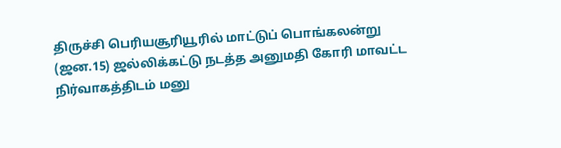திருச்சி பெரியசூரியூரில் மாட்டுப் பொங்கலன்று (ஜன.15) ஜல்லிக்கட்டு நடத்த அனுமதி கோரி மாவட்ட நிர்வாகத்திடம் மனு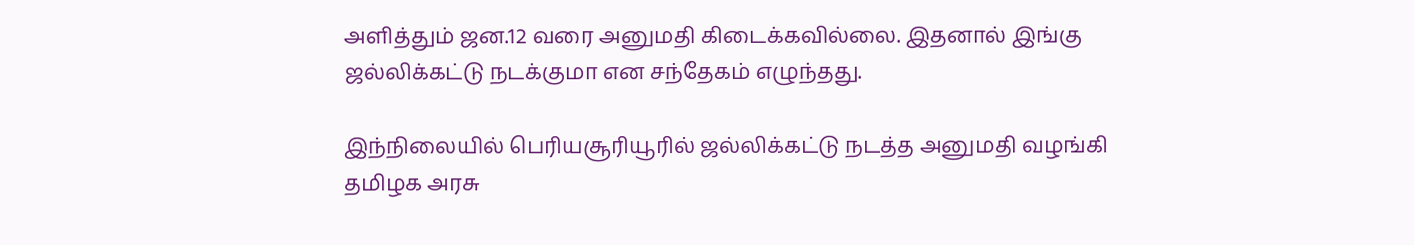அளித்தும் ஜன.12 வரை அனுமதி கிடைக்கவில்லை. இதனால் இங்கு ஜல்லிக்கட்டு நடக்குமா என சந்தேகம் எழுந்தது.

இந்நிலையில் பெரியசூரியூரில் ஜல்லிக்கட்டு நடத்த அனுமதி வழங்கி தமிழக அரசு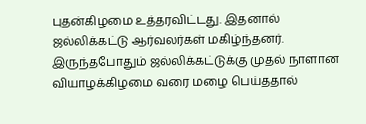புதன்கிழமை உத்தரவிட்டது. இதனால் ஜல்லிக்கட்டு ஆர்வலர்கள் மகிழ்ந்தனர். இருந்தபோதும் ஜல்லிக்கட்டுக்கு முதல் நாளான வியாழக்கிழமை வரை மழை பெய்ததால்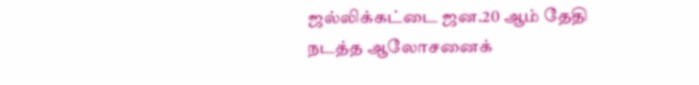ஜல்லிக்கட்டை ஜன.20 ஆம் தேதி நடத்த ஆலோசனைக்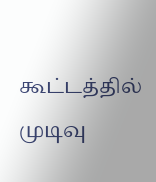கூட்டத்தில் முடிவு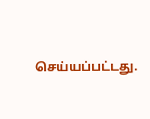செய்யப்பட்டது.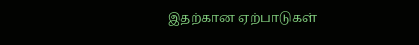இதற்கான ஏற்பாடுகள்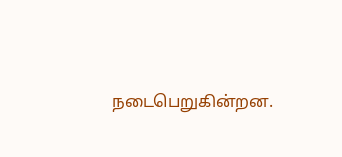நடைபெறுகின்றன.